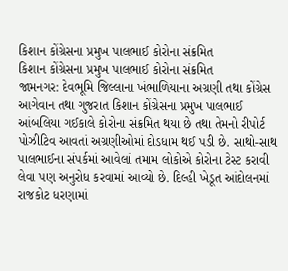કિશાન કોંગ્રેસના પ્રમુખ પાલભાઈ કોરોના સંક્રમિત
કિશાન કોંગ્રેસના પ્રમુખ પાલભાઈ કોરોના સંક્રમિત
જામનગર: દેવભૂમિ જિલ્લાના ખંભાળિયાના અગ્રણી તથા કોંગ્રેસ આગેવાન તથા ગુજરાત કિશાન કોંગ્રેસના પ્રમુખ પાલભાઈ આંબલિયા ગઈકાલે કોરોના સંક્રમિત થયા છે તથા તેમનો રીપોર્ટ પોઝીટિવ આવતાં અગ્રણીઓમાં દોડધામ થઈ પડી છે. સાથો-સાથ પાલભાઈના સંપર્કમાં આવેલાં તમામ લોકોએ કોરોના ટેસ્ટ કરાવી લેવા પણ અનુરોધ કરવામાં આવ્યો છે. દિલ્હી ખેડૂત આંદોલનમાં રાજકોટ ધરણામાં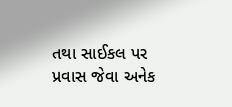તથા સાઈકલ પર પ્રવાસ જેવા અનેક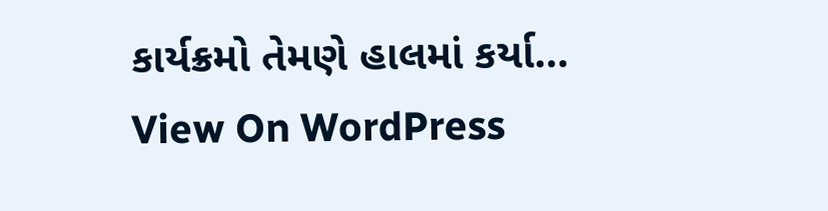કાર્યક્રમો તેમણે હાલમાં કર્યા…
View On WordPress